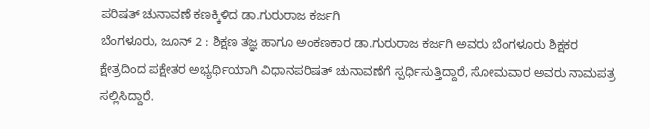ಪರಿಷತ್ ಚುನಾವಣೆ ಕಣಕ್ಕಿಳಿದ ಡಾ.ಗುರುರಾಜ ಕರ್ಜಗಿ
ಬೆಂಗಳೂರು, ಜೂನ್ 2 : ಶಿಕ್ಷಣ ತಜ್ಞ ಹಾಗೂ ಅಂಕಣಕಾರ ಡಾ.ಗುರುರಾಜ ಕರ್ಜಗಿ ಅವರು ಬೆಂಗಳೂರು ಶಿಕ್ಷಕರ ಕ್ಷೇತ್ರದಿಂದ ಪಕ್ಷೇತರ ಅಭ್ಯರ್ಥಿಯಾಗಿ ವಿಧಾನಪರಿಷತ್ ಚುನಾವಣೆಗೆ ಸ್ಪರ್ಧಿಸುತ್ತಿದ್ದಾರೆ, ಸೋಮವಾರ ಅವರು ನಾಮಪತ್ರ ಸಲ್ಲಿಸಿದ್ದಾರೆ.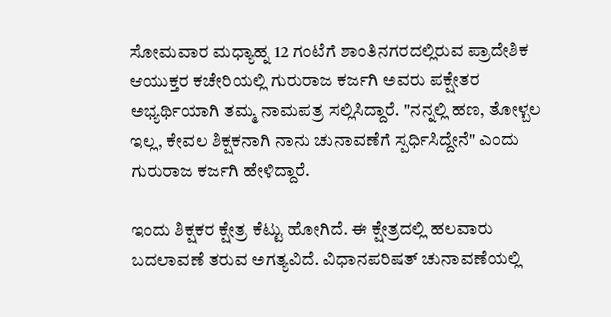ಸೋಮವಾರ ಮಧ್ಯಾಹ್ನ 12 ಗಂಟೆಗೆ ಶಾಂತಿನಗರದಲ್ಲಿರುವ ಪ್ರಾದೇಶಿಕ ಆಯುಕ್ತರ ಕಚೇರಿಯಲ್ಲಿ ಗುರುರಾಜ ಕರ್ಜಗಿ ಅವರು ಪಕ್ಷೇತರ ಅಭ್ಯರ್ಥಿಯಾಗಿ ತಮ್ಮ ನಾಮಪತ್ರ ಸಲ್ಲಿಸಿದ್ದಾರೆ. "ನನ್ನಲ್ಲಿ ಹಣ, ತೋಳ್ಬಲ ಇಲ್ಲ, ಕೇವಲ ಶಿಕ್ಷಕನಾಗಿ ನಾನು ಚುನಾವಣೆಗೆ ಸ್ಪರ್ಧಿಸಿದ್ದೇನೆ" ಎಂದು ಗುರುರಾಜ ಕರ್ಜಗಿ ಹೇಳಿದ್ದಾರೆ.

ಇಂದು ಶಿಕ್ಷಕರ ಕ್ಷೇತ್ರ ಕೆಟ್ಟು ಹೋಗಿದೆ. ಈ ಕ್ಷೇತ್ರದಲ್ಲಿ ಹಲವಾರು ಬದಲಾವಣೆ ತರುವ ಅಗತ್ಯವಿದೆ. ವಿಧಾನಪರಿಷತ್ ಚುನಾವಣೆಯಲ್ಲಿ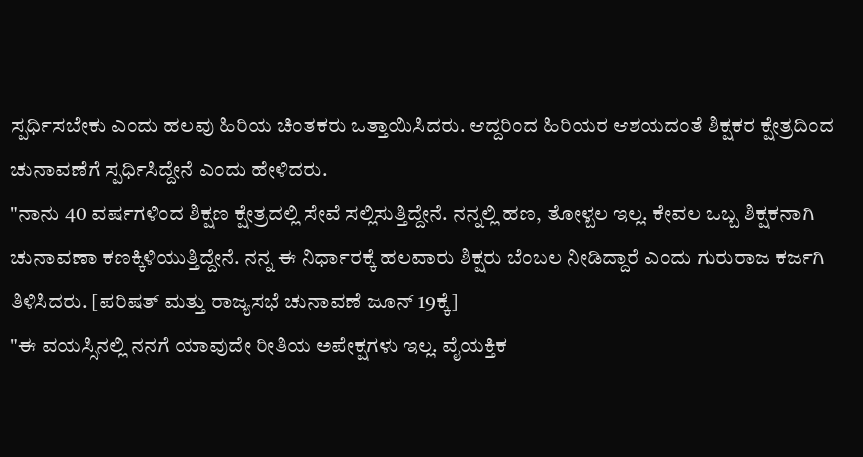ಸ್ಪರ್ಧಿಸಬೇಕು ಎಂದು ಹಲವು ಹಿರಿಯ ಚಿಂತಕರು ಒತ್ತಾಯಿಸಿದರು. ಆದ್ದರಿಂದ ಹಿರಿಯರ ಆಶಯದಂತೆ ಶಿಕ್ಷಕರ ಕ್ಷೇತ್ರದಿಂದ ಚುನಾವಣೆಗೆ ಸ್ಪರ್ಧಿಸಿದ್ದೇನೆ ಎಂದು ಹೇಳಿದರು.
"ನಾನು 40 ವರ್ಷಗಳಿಂದ ಶಿಕ್ಷಣ ಕ್ಷೇತ್ರದಲ್ಲಿ ಸೇವೆ ಸಲ್ಲಿಸುತ್ತಿದ್ದೇನೆ. ನನ್ನಲ್ಲಿ ಹಣ, ತೋಳ್ಬಲ ಇಲ್ಲ. ಕೇವಲ ಒಬ್ಬ ಶಿಕ್ಷಕನಾಗಿ ಚುನಾವಣಾ ಕಣಕ್ಕಿಳಿಯುತ್ತಿದ್ದೇನೆ. ನನ್ನ ಈ ನಿರ್ಧಾರಕ್ಕೆ ಹಲವಾರು ಶಿಕ್ಷರು ಬೆಂಬಲ ನೀಡಿದ್ದಾರೆ ಎಂದು ಗುರುರಾಜ ಕರ್ಜಗಿ ತಿಳಿಸಿದರು. [ಪರಿಷತ್ ಮತ್ತು ರಾಜ್ಯಸಭೆ ಚುನಾವಣೆ ಜೂನ್ 19ಕ್ಕೆ]
"ಈ ವಯಸ್ಸಿನಲ್ಲಿ ನನಗೆ ಯಾವುದೇ ರೀತಿಯ ಅಪೇಕ್ಷಗಳು ಇಲ್ಲ. ವೈಯಕ್ತಿಕ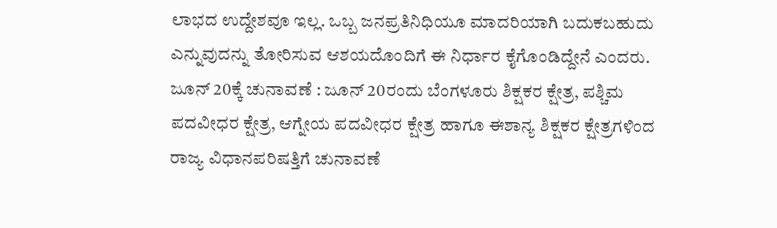ಲಾಭದ ಉದ್ದೇಶವೂ ಇಲ್ಲ. ಒಬ್ಬ ಜನಪ್ರತಿನಿಧಿಯೂ ಮಾದರಿಯಾಗಿ ಬದುಕಬಹುದು ಎನ್ನುವುದನ್ನು ತೋರಿಸುವ ಆಶಯದೊಂದಿಗೆ ಈ ನಿರ್ಧಾರ ಕೈಗೊಂಡಿದ್ದೇನೆ ಎಂದರು.
ಜೂನ್ 20ಕ್ಕೆ ಚುನಾವಣೆ : ಜೂನ್ 20ರಂದು ಬೆಂಗಳೂರು ಶಿಕ್ಷಕರ ಕ್ಷೇತ್ರ, ಪಶ್ಚಿಮ ಪದವೀಧರ ಕ್ಷೇತ್ರ, ಆಗ್ನೇಯ ಪದವೀಧರ ಕ್ಷೇತ್ರ ಹಾಗೂ ಈಶಾನ್ಯ ಶಿಕ್ಷಕರ ಕ್ಷೇತ್ರಗಳಿಂದ ರಾಜ್ಯ ವಿಧಾನಪರಿಷತ್ತಿಗೆ ಚುನಾವಣೆ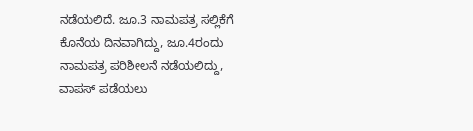ನಡೆಯಲಿದೆ. ಜೂ.3 ನಾಮಪತ್ರ ಸಲ್ಲಿಕೆಗೆ ಕೊನೆಯ ದಿನವಾಗಿದ್ದು, ಜೂ.4ರಂದು ನಾಮಪತ್ರ ಪರಿಶೀಲನೆ ನಡೆಯಲಿದ್ದು, ವಾಪಸ್ ಪಡೆಯಲು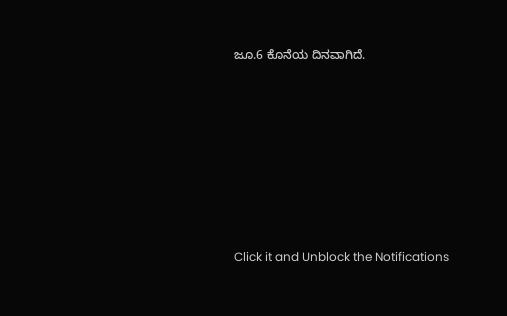ಜೂ.6 ಕೊನೆಯ ದಿನವಾಗಿದೆ.












Click it and Unblock the Notifications